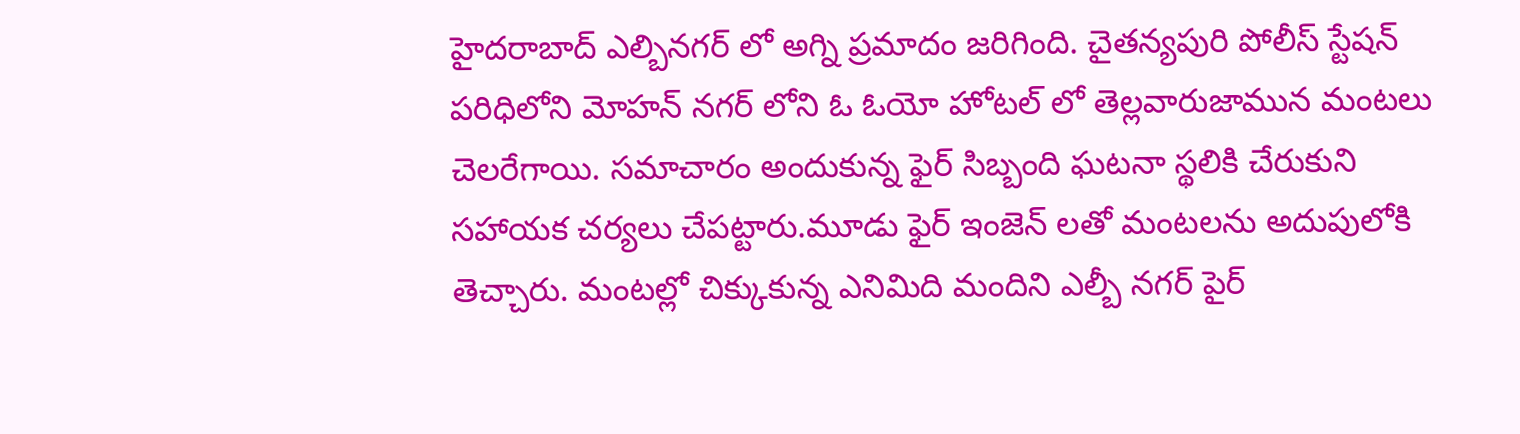హైదరాబాద్ ఎల్బినగర్ లో అగ్ని ప్రమాదం జరిగింది. చైతన్యపురి పోలీస్ స్టేషన్ పరిధిలోని మోహన్ నగర్ లోని ఓ ఓయో హోటల్ లో తెల్లవారుజామున మంటలు చెలరేగాయి. సమాచారం అందుకున్న ఫైర్ సిబ్బంది ఘటనా స్థలికి చేరుకుని సహాయక చర్యలు చేపట్టారు.మూడు ఫైర్ ఇంజెన్ లతో మంటలను అదుపులోకి తెచ్చారు. మంటల్లో చిక్కుకున్న ఎనిమిది మందిని ఎల్బీ నగర్ పైర్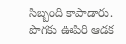సిబ్బంది కాపాడారు. పొగకు ఊపిరి ఆడక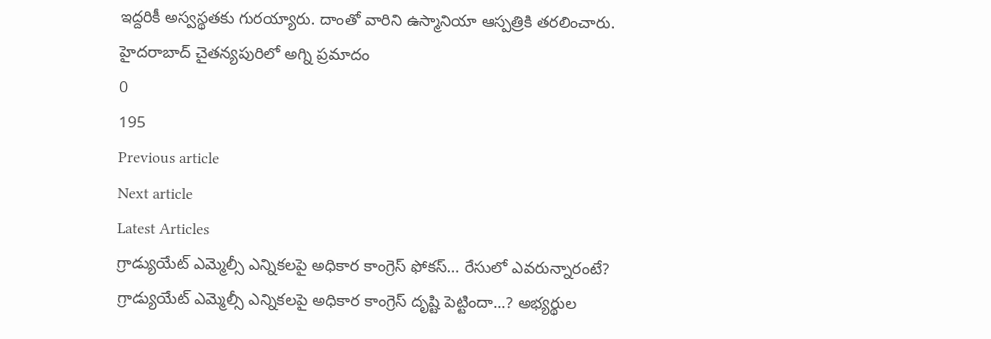ఇద్దరికీ అస్వస్థతకు గురయ్యారు. దాంతో వారిని ఉస్మానియా ఆస్పత్రికి తరలించారు.
హైదరాబాద్ చైతన్యపురిలో అగ్ని ప్రమాదం
0
195
Previous article
Next article
Latest Articles
గ్రాడ్యుయేట్ ఎమ్మెల్సీ ఎన్నికలపై అధికార కాంగ్రెస్ ఫోకస్… రేసులో ఎవరున్నారంటే?
గ్రాడ్యుయేట్ ఎమ్మెల్సీ ఎన్నికలపై అధికార కాంగ్రెస్ దృష్టి పెట్టిందా...? అభ్యర్థుల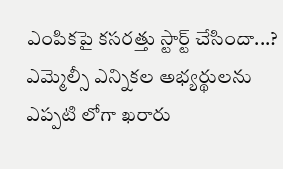ఎంపికపై కసరత్తు స్టార్ట్ చేసిందా...? ఎమ్మెల్సీ ఎన్నికల అభ్యర్థులను ఎప్పటి లోగా ఖరారు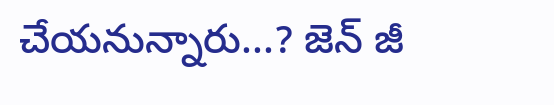చేయనున్నారు...? జెన్ జీ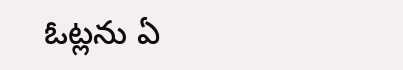ఓట్లను ఏ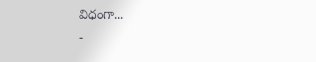విధంగా...
-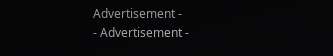Advertisement -
- Advertisement -